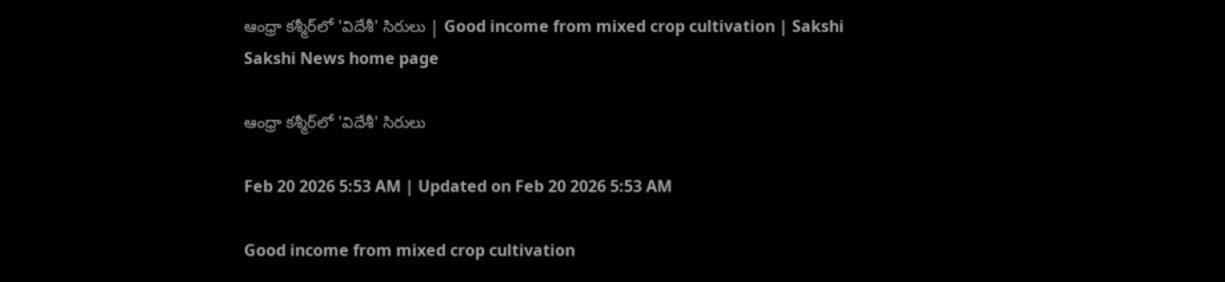ఆంధ్రా కశ్మీర్‌లో 'విదేశీ' సిరులు | Good income from mixed crop cultivation | Sakshi
Sakshi News home page

ఆంధ్రా కశ్మీర్‌లో 'విదేశీ' సిరులు

Feb 20 2026 5:53 AM | Updated on Feb 20 2026 5:53 AM

Good income from mixed crop cultivation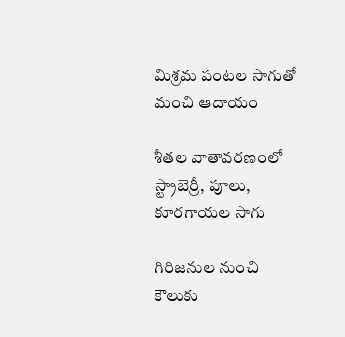మిశ్రమ పంటల సాగుతో మంచి ఆదాయం

శీతల వాతావరణంలో స్ట్రాబెర్రీ, పూలు, కూరగాయల సాగు

గిరిజనుల నుంచి కౌలుకు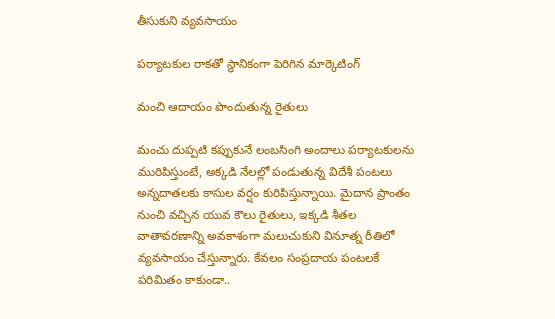తీసుకుని వ్యవసాయం

పర్యాటకుల రాకతో స్థానికంగా పెరిగిన మార్కెటింగ్‌

మంచి ఆదాయం పొందుతున్న రైతులు

మంచు దుప్పటి కప్పుకునే లంబసింగి అందాలు పర్యాటకులను మురిపిస్తుంటే, అక్కడి నేలల్లో పండుతున్న విదేశీ పంటలు అన్నదాతలకు కాసుల వర్షం కురిపిస్తున్నాయి. మైదాన ప్రాంతం నుంచి వచ్చిన యువ కౌలు రైతులు, ఇక్కడి శీతల వాతావరణాన్ని అవకాశంగా మలుచుకుని వినూత్న రీతిలో వ్యవసాయం చేస్తున్నారు. కేవలం సంప్రదాయ పంటలకే పరిమితం కాకుండా..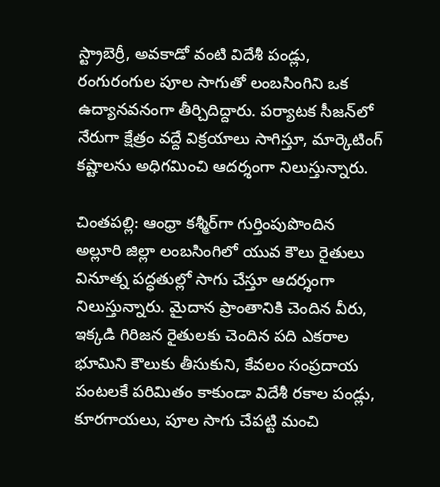స్ట్రాబెర్రీ, అవకాడో వంటి విదేశీ పండ్లు, రంగురంగుల పూల సాగుతో లంబసింగిని ఒక ఉద్యానవనంగా తీర్చిదిద్దారు. పర్యాటక సీజన్‌లో నేరుగా క్షేత్రం వద్దే విక్రయాలు సాగిస్తూ, మార్కెటింగ్‌ కష్టాలను అధిగమించి ఆదర్శంగా నిలుస్తున్నారు.

చింతపల్లి: ఆంధ్రా కశ్మీర్‌గా గుర్తింపుపొందిన అల్లూరి జిల్లా లంబసింగిలో యువ కౌలు రైతులు వినూత్న పద్ధతుల్లో సాగు చేస్తూ ఆదర్శంగా నిలుస్తున్నారు. మైదాన ప్రాంతానికి చెందిన వీరు, ఇక్కడి గిరిజన రైతులకు చెందిన పది ఎకరాల భూమిని కౌలుకు తీసుకుని, కేవలం సంప్రదాయ పంటలకే పరిమితం కాకుండా విదేశీ రకాల పండ్లు, కూరగాయలు, పూల సాగు చేపట్టి మంచి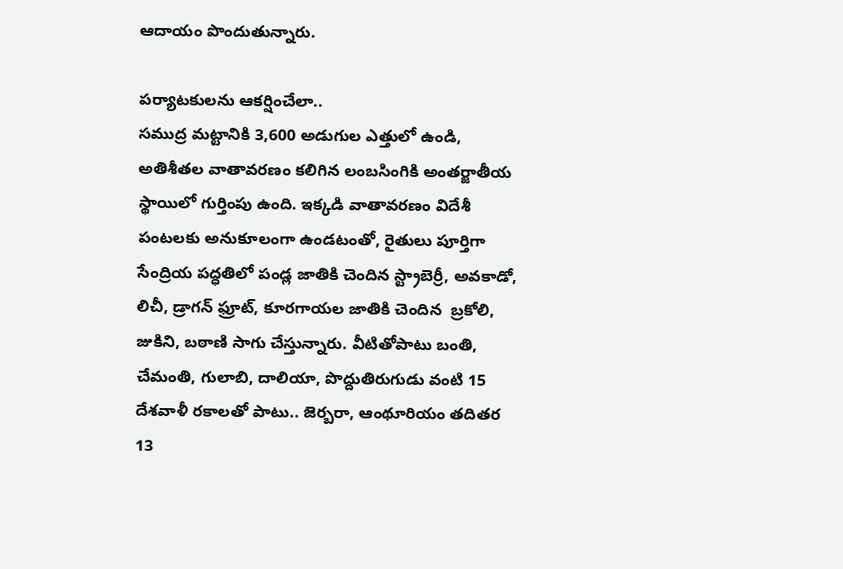ఆదాయం పొందుతున్నారు.

పర్యాటకులను ఆకర్షించేలా..
సముద్ర మట్టానికి 3,600 అడుగుల ఎత్తులో ఉండి, అతిశీతల వాతావరణం కలిగిన లంబసింగికి అంతర్జాతీయ స్థాయిలో గుర్తింపు ఉంది. ఇక్కడి వాతావరణం విదేశీ పంటలకు అనుకూలంగా ఉండటంతో, రైతులు పూర్తిగా సేంద్రియ పద్ధతిలో పండ్ల జాతికి చెందిన స్ట్రాబెర్రీ, అవకాడో, లిచీ, డ్రాగన్‌ ఫ్రూట్, కూరగాయల జాతికి చెందిన  బ్రకోలి, జుకిని, బఠాణి సాగు చేస్తున్నారు. వీటితోపాటు బంతి, చేమంతి, గులాబి, దాలియా, పొద్దుతిరుగుడు వంటి 15 దేశవాళీ రకాలతో పాటు.. జెర్బరా, ఆంథూరియం తదితర 13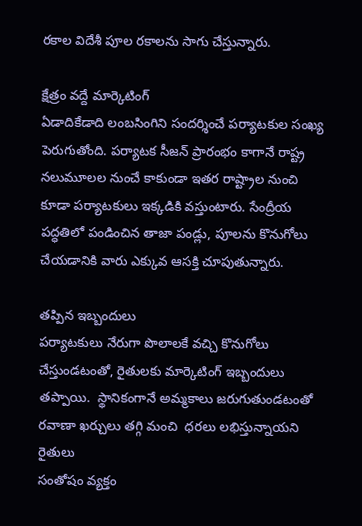రకాల విదేశీ పూల రకాలను సాగు చేస్తున్నారు.

క్షేత్రం వద్దే మార్కెటింగ్‌
ఏడాదికేడాది లంబసింగిని సందర్శించే పర్యాటకుల సంఖ్య పెరుగుతోంది. పర్యాటక సీజన్‌ ప్రారంభం కాగానే రాష్ట్ర నలుమూలల నుంచే కాకుండా ఇతర రాష్ట్రాల నుంచి కూడా పర్యాటకులు ఇక్కడికి వస్తుంటారు. సేంద్రీయ పద్ధతిలో పండించిన తాజా పండ్లు, పూలను కొనుగోలు చేయడానికి వారు ఎక్కువ ఆసక్తి చూపుతున్నారు.

తప్పిన ఇబ్బందులు
పర్యాటకులు నేరుగా పొలాలకే వచ్చి కొనుగోలు చేస్తుండటంతో, రైతులకు మార్కెటింగ్‌ ఇబ్బందులు తప్పాయి.  స్థానికంగానే అమ్మకాలు జరుగుతుండటంతో రవాణా ఖర్చులు తగ్గి మంచి  ధరలు లభిస్తున్నాయని రైతులు
సంతోషం వ్యక్తం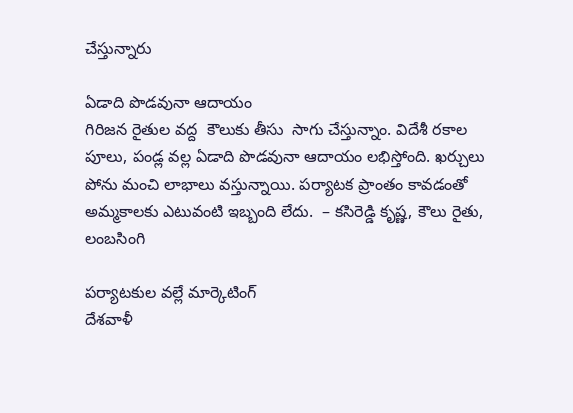చేస్తున్నారు

ఏడాది పొడవునా ఆదాయం
గిరిజన రైతుల వద్ద  కౌలుకు తీసు  సాగు చేస్తున్నాం. విదేశీ రకాల పూలు, పండ్ల వల్ల ఏడాది పొడవునా ఆదాయం లభిస్తోంది. ఖర్చులు పోను మంచి లాభాలు వస్తున్నాయి. పర్యాటక ప్రాంతం కావడంతో అమ్మకాలకు ఎటువంటి ఇబ్బంది లేదు.  – కసిరెడ్డి కృష్ణ, కౌలు రైతు, లంబసింగి

పర్యాటకుల వల్లే మార్కెటింగ్‌
దేశవాళీ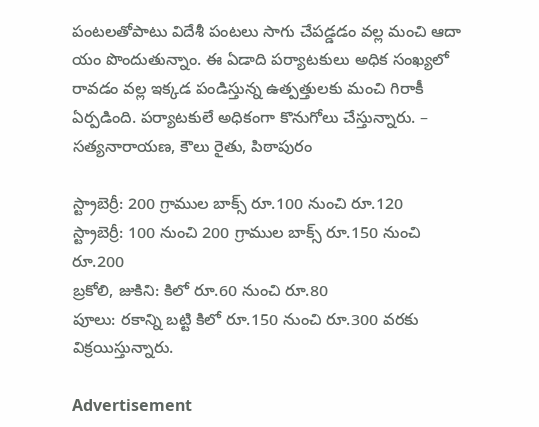పంటలతోపాటు విదేశీ పంటలు సాగు చేపడ్డడం వల్ల మంచి ఆదా యం పొందుతున్నాం. ఈ ఏడాది పర్యాటకులు అధిక సంఖ్యలో రావడం వల్ల ఇక్కడ పండిస్తున్న ఉత్పత్తులకు మంచి గిరాకీ ఏర్పడింది. పర్యాటకులే అధికంగా కొనుగోలు చేస్తున్నారు. – సత్యనారాయణ, కౌలు రైతు, పిఠాపురం

స్ట్రాబెర్రీ: 200 గ్రాముల బాక్స్‌ రూ.100 నుంచి రూ.120
స్ట్రాబెర్రీ: 100 నుంచి 200 గ్రాముల బాక్స్‌ రూ.150 నుంచి రూ.200
బ్రకోలి, జుకిని: కిలో రూ.60 నుంచి రూ.80
పూలు: రకాన్ని బట్టి కిలో రూ.150 నుంచి రూ.300 వరకు విక్రయిస్తున్నారు.

Advertisement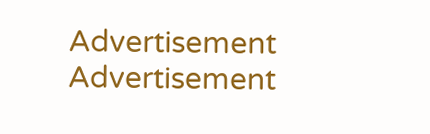Advertisement
Advertisement